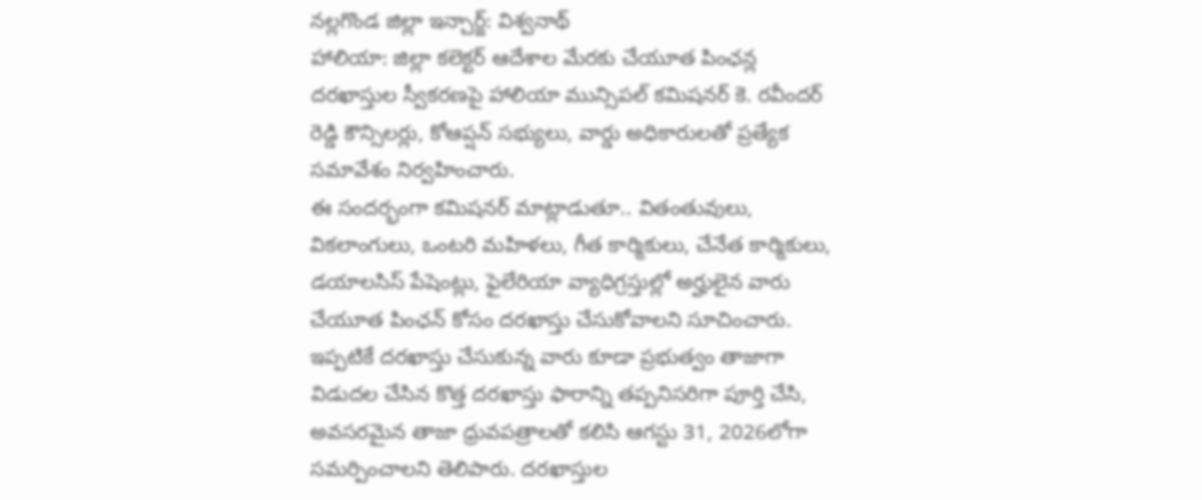నల్లగొండ జిల్లా ఇన్చార్జ్: విశ్వనాథ్
హాలియా: జిల్లా కలెక్టర్ ఆదేశాల మేరకు చేయూత పింఛన్ల దరఖాస్తుల స్వీకరణపై హాలియా మున్సిపల్ కమిషనర్ కె. రవీందర్ రెడ్డి కౌన్సిలర్లు, కోఆప్షన్ సభ్యులు, వార్డు అధికారులతో ప్రత్యేక సమావేశం నిర్వహించారు.
ఈ సందర్భంగా కమిషనర్ మాట్లాడుతూ.. వితంతువులు, వికలాంగులు, ఒంటరి మహిళలు, గీత కార్మికులు, చేనేత కార్మికులు, డయాలసిస్ పేషెంట్లు, ఫైలేరియా వ్యాధిగ్రస్తుల్లో అర్హులైన వారు చేయూత పింఛన్ కోసం దరఖాస్తు చేసుకోవాలని సూచించారు.
ఇప్పటికే దరఖాస్తు చేసుకున్న వారు కూడా ప్రభుత్వం తాజాగా విడుదల చేసిన కొత్త దరఖాస్తు ఫారాన్ని తప్పనిసరిగా పూర్తి చేసి, అవసరమైన తాజా ధ్రువపత్రాలతో కలిసి ఆగస్టు 31, 2026లోగా సమర్పించాలని తెలిపారు. దరఖాస్తుల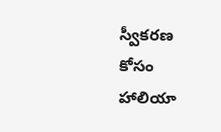స్వీకరణ కోసం హాలియా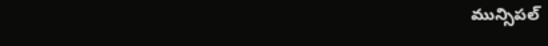మున్సిపల్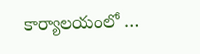కార్యాలయంలో …